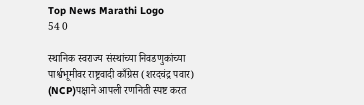Top News Marathi Logo
54 0

स्थानिक स्वराज्य संस्थांच्या निवडणुकांच्या पार्श्वभूमीवर राष्ट्रवादी काँग्रेस (शरदचंद्र पवार) (NCP)पक्षाने आपली रणनिती स्पष्ट करत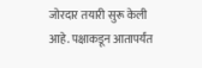जोरदार तयारी सुरू केली आहे. पक्षाकडून आतापर्यंत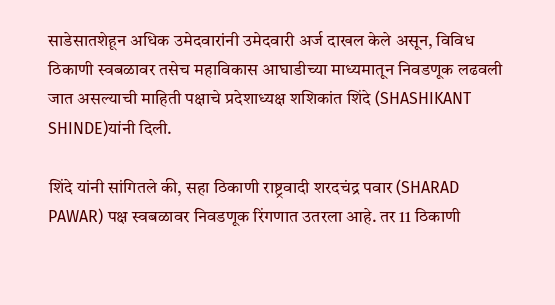साडेसातशेहून अधिक उमेदवारांनी उमेदवारी अर्ज दाखल केले असून, विविध ठिकाणी स्वबळावर तसेच महाविकास आघाडीच्या माध्यमातून निवडणूक लढवली जात असल्याची माहिती पक्षाचे प्रदेशाध्यक्ष शशिकांत शिंदे (SHASHIKANT SHINDE)यांनी दिली.

शिंदे यांनी सांगितले की, सहा ठिकाणी राष्ट्रवादी शरदचंद्र पवार (SHARAD PAWAR) पक्ष स्वबळावर निवडणूक रिंगणात उतरला आहे. तर 11 ठिकाणी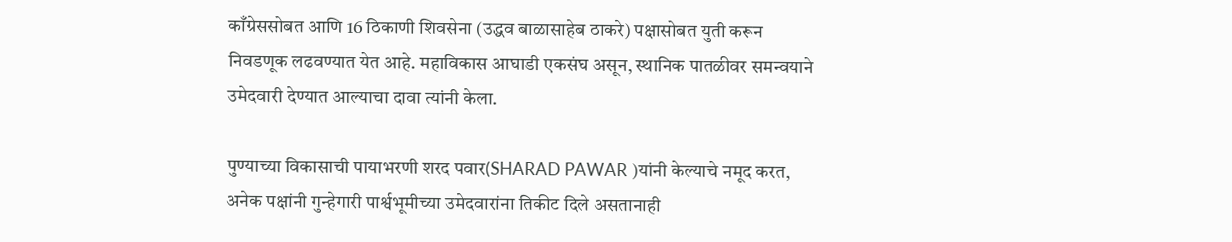काँग्रेससोबत आणि 16 ठिकाणी शिवसेना (उद्धव बाळासाहेब ठाकरे) पक्षासोबत युती करून निवडणूक लढवण्यात येत आहे. महाविकास आघाडी एकसंघ असून, स्थानिक पातळीवर समन्वयाने उमेदवारी देण्यात आल्याचा दावा त्यांनी केला.

पुण्याच्या विकासाची पायाभरणी शरद पवार(SHARAD PAWAR )यांनी केल्याचे नमूद करत, अनेक पक्षांनी गुन्हेगारी पार्श्वभूमीच्या उमेदवारांना तिकीट दिले असतानाही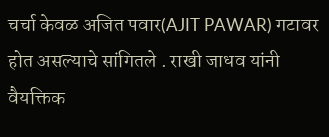चर्चा केवळ अजित पवार(AJIT PAWAR) गटावर होत असल्याचे सांगितले . राखी जाधव यांनी वैयक्तिक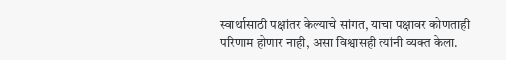स्वार्थासाठी पक्षांतर केल्याचे सांगत, याचा पक्षावर कोणताही परिणाम होणार नाही, असा विश्वासही त्यांनी व्यक्त केला.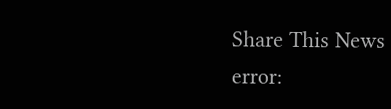Share This News
error: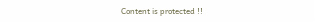Content is protected !!